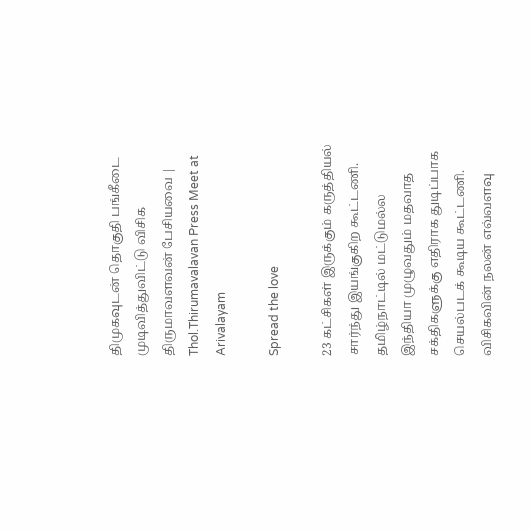திமுகவுடன் தொகுதி பங்கீடை முடிவித்துவிட்டு விசிக திருமாவளவன் பேசியவை | Thol.Thirumavalavan Press Meet at Arivalayam

Spread the love

23 கட்சிகள் இருக்கும் கருத்தியல் சார்ந்து இயங்குகிற கூட்டணி. தமிழ்நாட்டில் மட்டுமல்ல இந்தியா முழுவதும் மதவாத சக்திகளுக்கு எதிராக துடிப்பாக செயல்படக் கூடிய கூட்டணி. விசிகவின் நலன் எவ்வளவு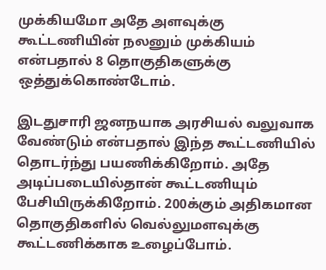முக்கியமோ அதே அளவுக்கு கூட்டணியின் நலனும் முக்கியம் என்பதால் 8 தொகுதிகளுக்கு ஒத்துக்கொண்டோம்.

இடதுசாரி ஜனநயாக அரசியல் வலுவாக வேண்டும் என்பதால் இந்த கூட்டணியில் தொடர்ந்து பயணிக்கிறோம். அதே அடிப்படையில்தான் கூட்டணியும் பேசியிருக்கிறோம். 200க்கும் அதிகமான தொகுதிகளில் வெல்லுமளவுக்கு கூட்டணிக்காக உழைப்போம்.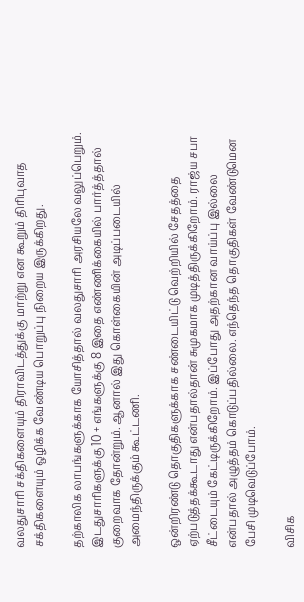வலதுசாரி சக்திகளையும் திராவிடத்துக்கு மாற்று என கூறும் திரிபுவாத சக்திகளையும் ஒழிக்க வேண்டிய பொறுப்பு நிறைய இருக்கிறது.

தற்காலிக லாபங்களுக்காக யோசித்தால் வலதுசாரி அரசியலே வலுப்பெறும். இடதுசாரிகளுக்கு 10 + எங்களுக்கு 8 இதை எண்ணிக்கையில் பார்த்த்தால் குறைவாக தோன்றும். ஆனால் இது கொள்கையின் அடிப்படையில் அமைந்திருக்கும் கூட்டணி.

ஒன்றிரண்டு தொகுதிகளுக்காக சண்டையிட்டு வெற்றியில் சேதத்தை ஏற்படுத்தக்கூடாது என்பதால்தான் சுமுகமாக முடித்திருக்கிறோம். ராஜ்ய சபா சீட்டையும் கேட்டிருக்கிறோம். இப்போது அதற்கான வாய்ப்பு இல்லை என்பதால் அழுத்தம் கொடுப்பதில்லை. எந்தெந்த தொகுதிகள் வேண்டுமென பேசி முடிவெடுப்போம்.

விசிக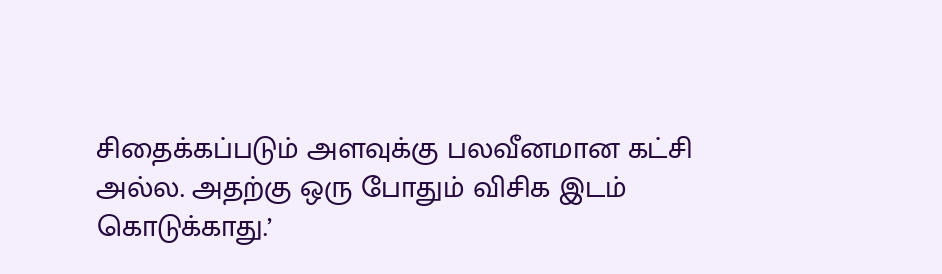சிதைக்கப்படும் அளவுக்கு பலவீனமான கட்சி அல்ல. அதற்கு ஒரு போதும் விசிக இடம் கொடுக்காது.’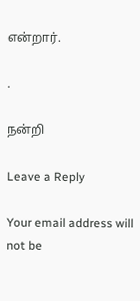என்றார்.

.

நன்றி

Leave a Reply

Your email address will not be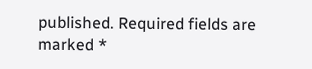published. Required fields are marked *